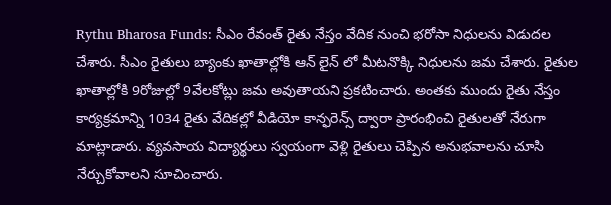Rythu Bharosa Funds: సీఎం రేవంత్ రైతు నేస్తం వేదిక నుంచి భరోసా నిధులను విడుదల చేశారు. సీఎం రైతులు బ్యాంకు ఖాతాల్లోకి ఆన్ లైన్ లో మీటనొక్కి నిధులను జమ చేశారు. రైతుల ఖాతాల్లోకి 9రోజుల్లో 9వేలకోట్లు జమ అవుతాయని ప్రకటించారు. అంతకు ముందు రైతు నేస్తం కార్యక్రమాన్ని 1034 రైతు వేదికల్లో వీడియో కాన్ఫరెన్స్ ద్వారా ప్రారంభించి రైతులతో నేరుగా మాట్లాడారు. వ్యవసాయ విద్యార్థులు స్వయంగా వెళ్లి రైతులు చెప్పిన అనుభవాలను చూసి నేర్చుకోవాలని సూచించారు.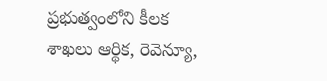ప్రభుత్వంలోని కీలక శాఖలు ఆర్థిక, రెవెన్యూ,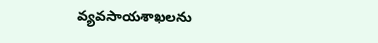వ్యవసాయశాఖలను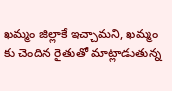ఖమ్మం జిల్లాకే ఇచ్చామని, ఖమ్మం కు చెందిన రైతుతో మాట్లాడుతున్న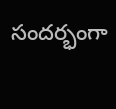సందర్భంగా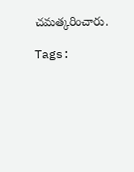చమత్కరించారు.

Tags: